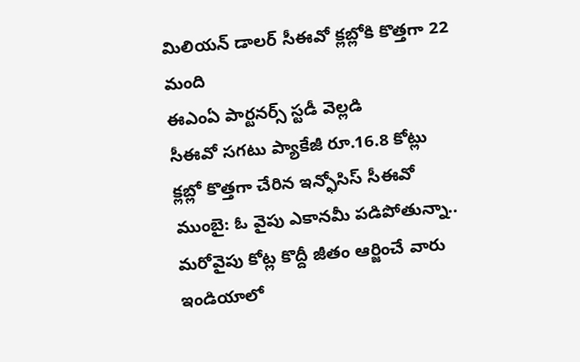మిలియన్ డాలర్ సీఈవో క్లబ్లోకి కొత్తగా 22 మంది
ఈఎంఏ పార్టనర్స్ స్టడీ వెల్లడి
సీఈవో సగటు ప్యాకేజీ రూ.16.8 కోట్లు
క్లబ్లో కొత్తగా చేరిన ఇన్ఫోసిస్ సీఈవో
ముంబై: ఓ వైపు ఎకానమీ పడిపోతున్నా.. మరోవైపు కోట్ల కొద్దీ జీతం ఆర్జించే వారు ఇండియాలో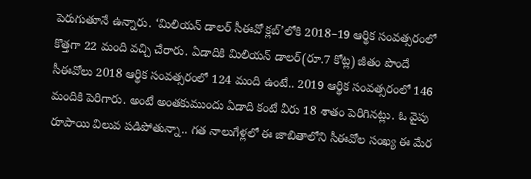పెరుగుతూనే ఉన్నారు. ‘మిలియన్ డాలర్ సీఈవో క్లబ్’లోకి 2018–19 ఆర్థిక సంవత్సరంలో కొత్తగా 22 మంది వచ్చి చేరారు. ఏడాదికి మిలియన్ డాలర్(రూ.7 కోట్ల) జీతం పొందే సీఈవోలు 2018 ఆర్థిక సంవత్సరంలో 124 మంది ఉంటే.. 2019 ఆర్థిక సంవత్సరంలో 146 మందికి పెరిగారు. అంటే అంతకుముందు ఏడాది కంటే వీరు 18 శాతం పెరిగినట్లు. ఓ వైపు రూపాయి విలువ పడిపోతున్నా.. గత నాలుగేళ్లలో ఈ జాబితాలోని సీఈవోల సంఖ్య ఈ మేర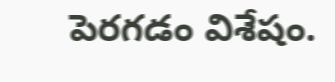పెరగడం విశేషం.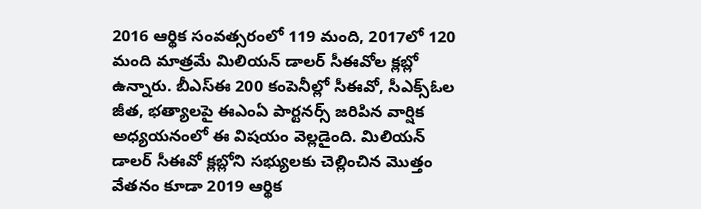2016 ఆర్థిక సంవత్సరంలో 119 మంది, 2017లో 120 మంది మాత్రమే మిలియన్ డాలర్ సీఈవోల క్లబ్లో ఉన్నారు. బీఎస్ఈ 200 కంపెనీల్లో సీఈవో, సీఎక్స్ఓల జీత, భత్యాలపై ఈఎంఏ పార్టనర్స్ జరిపిన వార్షిక అధ్యయనంలో ఈ విషయం వెల్లడైంది. మిలియన్ డాలర్ సీఈవో క్లబ్లోని సభ్యులకు చెల్లించిన మొత్తం వేతనం కూడా 2019 ఆర్థిక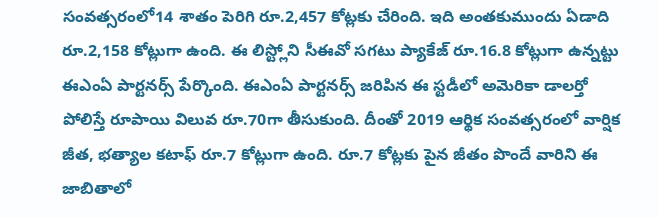సంవత్సరంలో14 శాతం పెరిగి రూ.2,457 కోట్లకు చేరింది. ఇది అంతకుముందు ఏడాది రూ.2,158 కోట్లుగా ఉంది. ఈ లిస్ట్లోని సీఈవో సగటు ప్యాకేజ్ రూ.16.8 కోట్లుగా ఉన్నట్టు ఈఎంఏ పార్టనర్స్ పేర్కొంది. ఈఎంఏ పార్టనర్స్ జరిపిన ఈ స్టడీలో అమెరికా డాలర్తో పోలిస్తే రూపాయి విలువ రూ.70గా తీసుకుంది. దీంతో 2019 ఆర్థిక సంవత్సరంలో వార్షిక జీత, భత్యాల కటాఫ్ రూ.7 కోట్లుగా ఉంది. రూ.7 కోట్లకు పైన జీతం పొందే వారిని ఈ జాబితాలో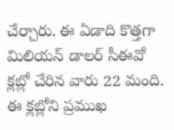చేర్చారు. ఈ ఏడాది కొత్తగా మిలియన్ డాలర్ సీఈవో క్లబ్లో చేరిన వారు 22 మంది.
ఈ క్లబ్లోని ప్రముఖ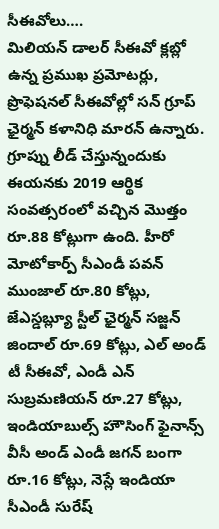సీఈవోలు….
మిలియన్ డాలర్ సీఈవో క్లబ్లో ఉన్న ప్రముఖ ప్రమోటర్లు, ప్రొఫెషనల్ సీఈవోల్లో సన్ గ్రూప్ ఛైర్మన్ కళానిధి మారన్ ఉన్నారు. గ్రూప్ను లీడ్ చేస్తున్నందుకు ఈయనకు 2019 ఆర్థిక సంవత్సరంలో వచ్చిన మొత్తం రూ.88 కోట్లుగా ఉంది. హీరో మోటోకార్ప్ సీఎండీ పవన్ ముంజాల్ రూ.80 కోట్లు, జేఎస్డబ్ల్యూ స్టీల్ ఛైర్మన్ సజ్జన్ జిందాల్ రూ.69 కోట్లు, ఎల్ అండ్ టీ సీఈవో, ఎండీ ఎన్ సుబ్రమణియన్ రూ.27 కోట్లు, ఇండియాబుల్స్ హౌసింగ్ ఫైనాన్స్ వీసీ అండ్ ఎండీ జగన్ బంగా రూ.16 కోట్లు, నెస్లే ఇండియా సీఎండీ సురేష్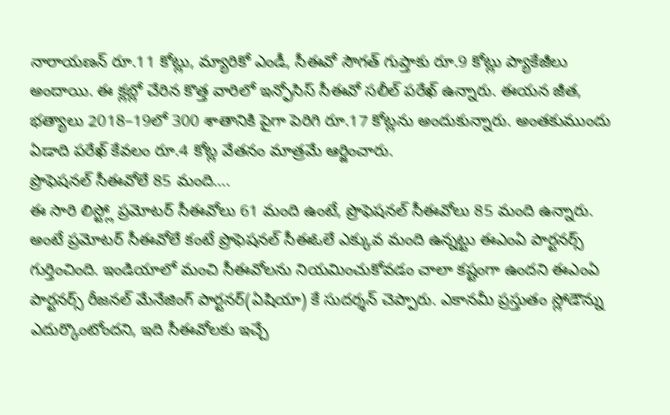నారాయణన్ రూ.11 కోట్లు, మ్యారికో ఎండీ, సీఈవో సౌగత్ గుప్తాకు రూ.9 కోట్లు ప్యాకేజీలు అందాయి. ఈ క్లబ్లో చేరిన కొత్త వారిలో ఇన్ఫోసిస్ సీఈవో సలీల్ పరేఖ్ ఉన్నారు. ఈయన జీత, భత్యాలు 2018–19లో 300 శాతానికి పైగా పెరిగి రూ.17 కోట్లను అందుకున్నారు. అంతకుముందు ఏడాది పరేఖ్ కేవలం రూ.4 కోట్ల వేతనం మాత్రమే ఆర్జించారు.
ప్రొఫెషనల్ సీఈవోలే 85 మంది….
ఈ సారి లిస్ట్లో ప్రమోటర్ సీఈవోలు 61 మంది ఉంటే, ప్రొఫెషనల్ సీఈవోలు 85 మంది ఉన్నారు. అంటే ప్రమోటర్ సీఈవోలే కంటే ప్రొఫెషనల్ సీఈఓలే ఎక్కువ మంది ఉన్నట్టు ఈఎంఏ పార్టనర్స్ గుర్తించింది. ఇండియాలో మంచి సీఈవోలను నియమించుకోవడం చాలా కష్టంగా ఉందని ఈఎంఏ పార్టనర్స్ రీజనల్ మేనేజింగ్ పార్టనర్(ఏషియా) కే సుదర్శన్ చెప్పారు. ఎకానమీ ప్రస్తుతం స్లోడౌన్ను ఎదుర్కొంటోందని, ఇది సీఈవోలకు ఇచ్చే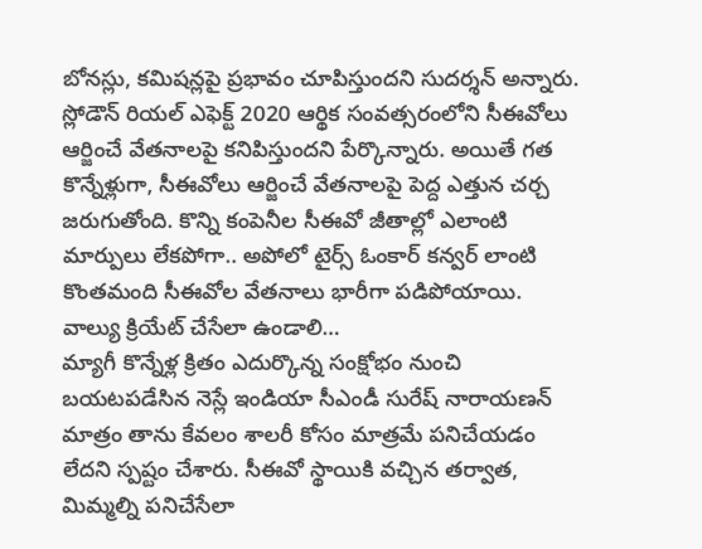బోనస్లు, కమిషన్లపై ప్రభావం చూపిస్తుందని సుదర్శన్ అన్నారు. స్లోడౌన్ రియల్ ఎఫెక్ట్ 2020 ఆర్థిక సంవత్సరంలోని సీఈవోలు ఆర్జించే వేతనాలపై కనిపిస్తుందని పేర్కొన్నారు. అయితే గత కొన్నేళ్లుగా, సీఈవోలు ఆర్జించే వేతనాలపై పెద్ద ఎత్తున చర్చ జరుగుతోంది. కొన్ని కంపెనీల సీఈవో జీతాల్లో ఎలాంటి మార్పులు లేకపోగా.. అపోలో టైర్స్ ఓంకార్ కన్వర్ లాంటి కొంతమంది సీఈవోల వేతనాలు భారీగా పడిపోయాయి.
వాల్యు క్రియేట్ చేసేలా ఉండాలి…
మ్యాగీ కొన్నేళ్ల క్రితం ఎదుర్కొన్న సంక్షోభం నుంచి బయటపడేసిన నెస్లే ఇండియా సీఎండీ సురేష్ నారాయణన్ మాత్రం తాను కేవలం శాలరీ కోసం మాత్రమే పనిచేయడం లేదని స్పష్టం చేశారు. సీఈవో స్థాయికి వచ్చిన తర్వాత, మిమ్మల్ని పనిచేసేలా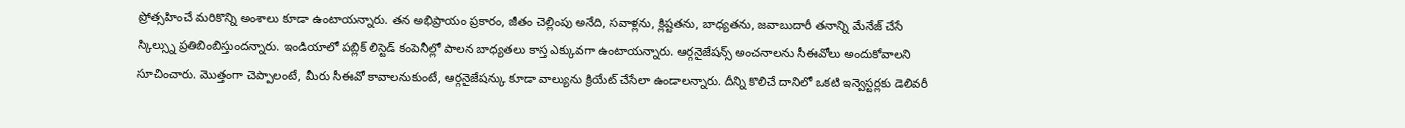ప్రోత్సహించే మరికొన్ని అంశాలు కూడా ఉంటాయన్నారు. తన అభిప్రాయం ప్రకారం, జీతం చెల్లింపు అనేది, సవాళ్లను, క్లిష్టతను, బాధ్యతను, జవాబుదారీ తనాన్ని మేనేజ్ చేసే స్కిల్స్ను ప్రతిబింబిస్తుందన్నారు. ఇండియాలో పబ్లిక్ లిస్టెడ్ కంపెనీల్లో పాలన బాధ్యతలు కాస్త ఎక్కువగా ఉంటాయన్నారు. ఆర్గనైజేషన్స్ అంచనాలను సీఈవోలు అందుకోవాలని సూచించారు. మొత్తంగా చెప్పాలంటే, మీరు సీఈవో కావాలనుకుంటే, ఆర్గనైజేషన్కు కూడా వాల్యును క్రియేట్ చేసేలా ఉండాలన్నారు. దీన్ని కొలిచే దానిలో ఒకటి ఇన్వెస్టర్లకు డెలివరీ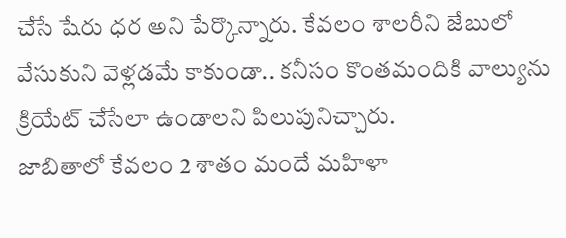చేసే షేరు ధర అని పేర్కొన్నారు. కేవలం శాలరీని జేబులో వేసుకుని వెళ్లడమే కాకుండా.. కనీసం కొంతమందికి వాల్యును క్రియేట్ చేసేలా ఉండాలని పిలుపునిచ్చారు.
జాబితాలో కేవలం 2 శాతం మందే మహిళా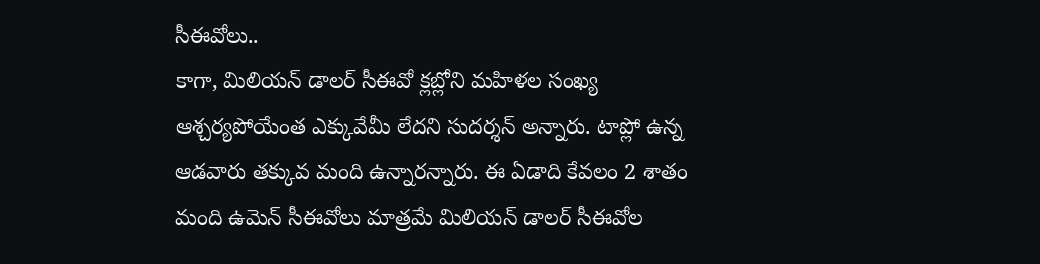సీఈవోలు..
కాగా, మిలియన్ డాలర్ సీఈవో క్లబ్లోని మహిళల సంఖ్య ఆశ్చర్యపోయేంత ఎక్కువేమీ లేదని సుదర్శన్ అన్నారు. టాప్లో ఉన్న ఆడవారు తక్కువ మంది ఉన్నారన్నారు. ఈ ఏడాది కేవలం 2 శాతం మంది ఉమెన్ సీఈవోలు మాత్రమే మిలియన్ డాలర్ సీఈవోల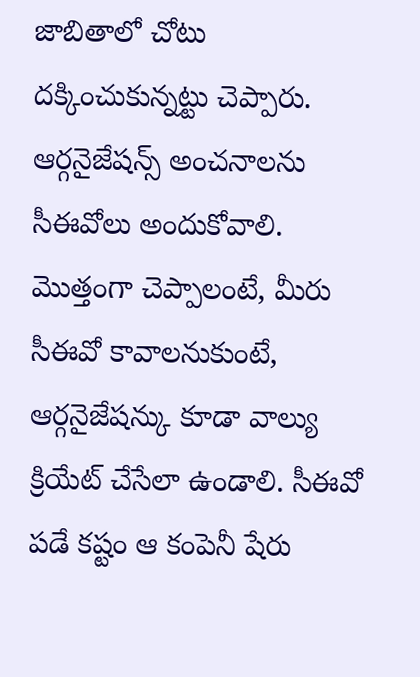జాబితాలో చోటు దక్కించుకున్నట్టు చెప్పారు.
ఆర్గనైజేషన్స్ అంచనాలను సీఈవోలు అందుకోవాలి. మొత్తంగా చెప్పాలంటే, మీరు సీఈవో కావాలనుకుంటే, ఆర్గనైజేషన్కు కూడా వాల్యు క్రియేట్ చేసేలా ఉండాలి. సీఈవో పడే కష్టం ఆ కంపెనీ షేరు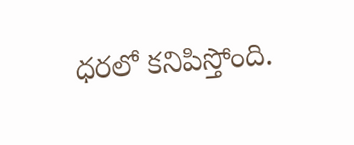ధరలో కనిపిస్తోంది.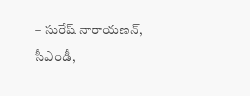– సురేష్ నారాయణన్, సీఎండీ,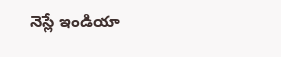నెస్లే ఇండియా